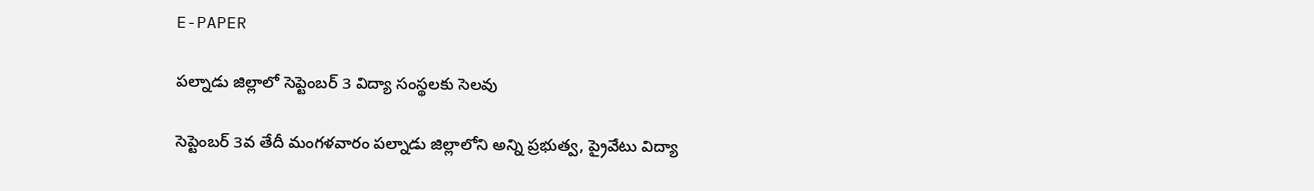E-PAPER

పల్నాడు జిల్లాలో సెప్టెంబర్ 3 విద్యా సంస్థలకు సెలవు

సెప్టెంబర్ 3వ తేదీ మంగళవారం పల్నాడు జిల్లాలోని అన్ని ప్రభుత్వ, ప్రైవేటు విద్యా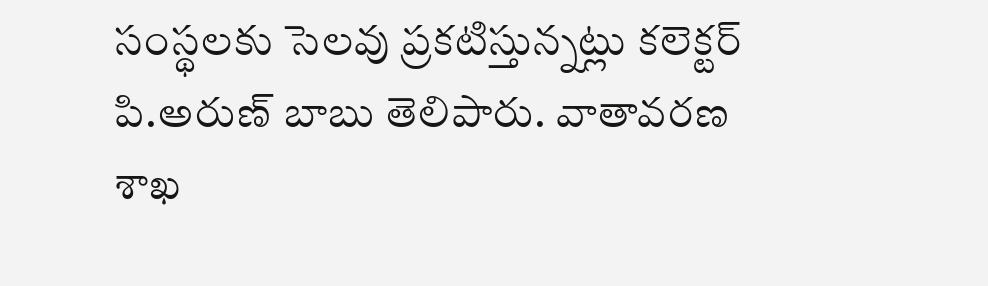సంస్థలకు సెలవు ప్రకటిస్తున్నట్లు కలెక్టర్ పి.అరుణ్ బాబు తెలిపారు. వాతావరణ శాఖ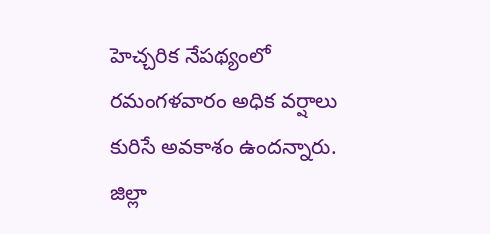హెచ్చరిక నేపథ్యంలో రమంగళవారం అధిక వర్షాలు కురిసే అవకాశం ఉందన్నారు. జిల్లా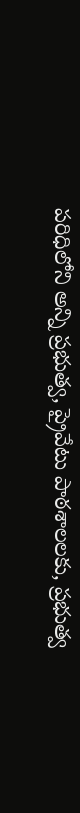పరిధిలోని అన్ని ప్రభుత్వ, ప్రైవేటు పాఠశాలలకు, ప్రభుత్వ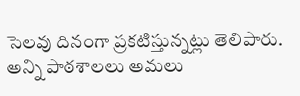సెలవు దినంగా ప్రకటిస్తున్నట్లు తెలిపారు. అన్ని పాఠశాలలు అమలు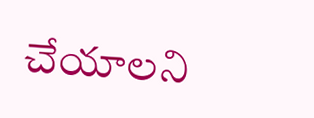చేయాలని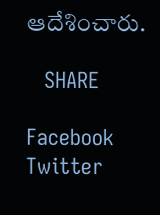ఆదేశించారు.

   SHARE

Facebook
Twitter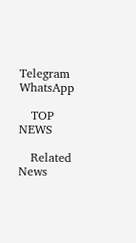Telegram
WhatsApp

   TOP NEWS

   Related News